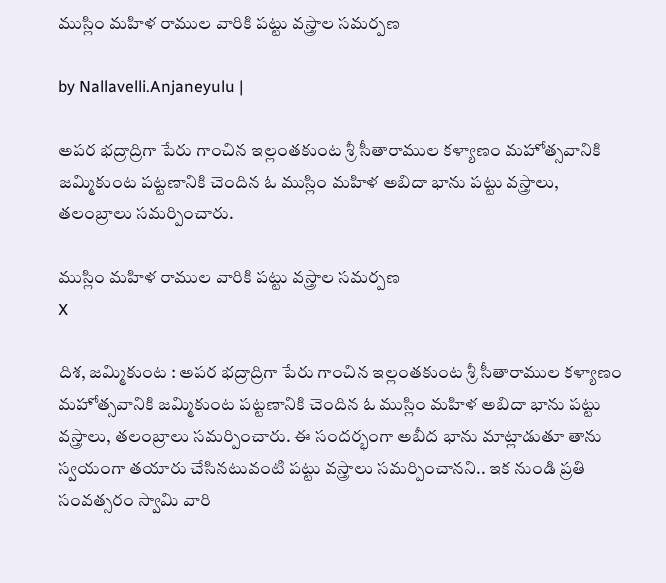ముస్లిం మహిళ రాముల వారికి పట్టు వస్త్రాల సమర్పణ

by Nallavelli.Anjaneyulu |

అపర భద్రాద్రిగా పేరు గాంచిన ఇల్లంతకుంట శ్రీ సీతారాముల కళ్యాణం మహోత్సవానికి జమ్మికుంట పట్టణానికి చెందిన ఓ ముస్లిం మహిళ అబిదా భాను పట్టు వస్త్రాలు, త‌లంబ్రాలు సమర్పించారు.

ముస్లిం మహిళ రాముల వారికి పట్టు వస్త్రాల సమర్పణ
X

దిశ, జమ్మికుంట : అపర భద్రాద్రిగా పేరు గాంచిన ఇల్లంతకుంట శ్రీ సీతారాముల కళ్యాణం మహోత్సవానికి జమ్మికుంట పట్టణానికి చెందిన ఓ ముస్లిం మహిళ అబిదా భాను పట్టు వస్త్రాలు, త‌లంబ్రాలు సమర్పించారు. ఈ సందర్భంగా అబీద భాను మాట్లాడుతూ తాను స్వయంగా తయారు చేసినటువంటి పట్టు వస్త్రాలు స‌మ‌ర్పించాన‌ని.. ఇక‌ నుండి ప్రతి సంవత్సరం స్వామి వారి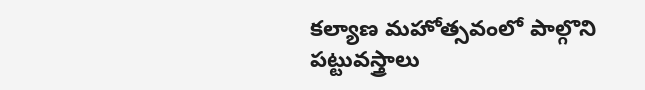కల్యాణ మహోత్సవంలో పాల్గొని పట్టువస్త్రాలు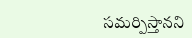సమర్పిస్తానని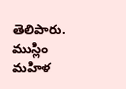తెలిపారు. ముస్లిం మహిళ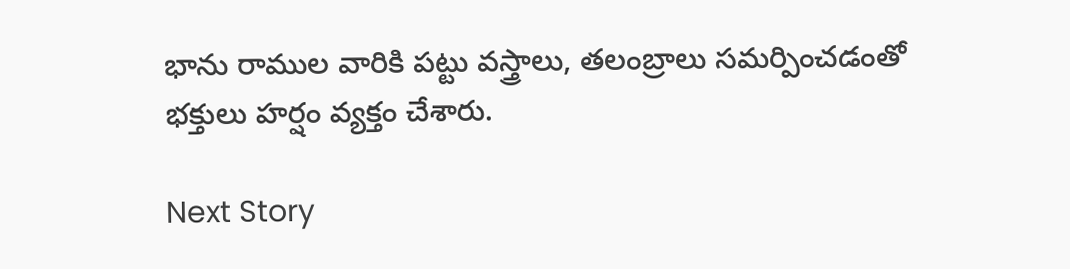భాను రాముల వారికి పట్టు వస్త్రాలు, తలంబ్రాలు సమర్పించడంతో భక్తులు హర్షం వ్యక్తం చేశారు.

Next Story